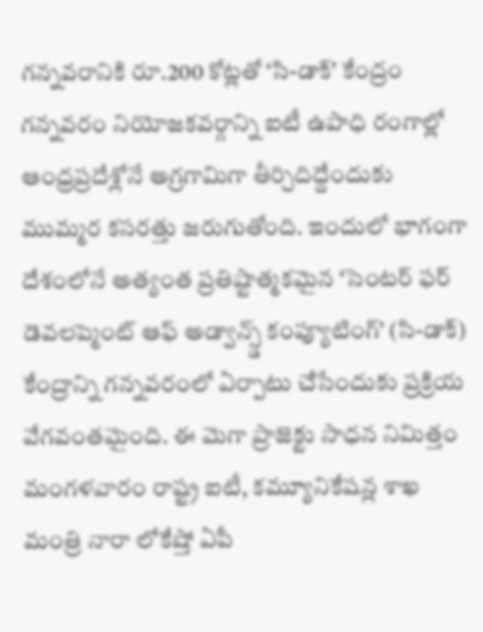గన్నవరానికి రూ.200 కోట్లతో ‘సి-డాక్’ కేంద్రం
గన్నవరం నియోజకవర్గాన్ని ఐటీ ఉపాధి రంగాల్లో ఆంధ్రప్రదేశ్లోనే అగ్రగామిగా తీర్చిదిద్దేందుకు ముమ్మర కసరత్తు జరుగుతోంది. ఇందులో భాగంగా దేశంలోనే అత్యంత ప్రతిష్టాత్మకమైన ‘సెంటర్ ఫర్ డెవలప్మెంట్ ఆఫ్ అడ్వాన్స్డ్ కంప్యూటింగ్’ (సి-డాక్) కేంద్రాన్ని గన్నవరంలో ఏర్పాటు చేసేందుకు ప్రక్రియ వేగవంతమైంది. ఈ మెగా ప్రాజెక్టు సాధన నిమిత్తం మంగళవారం రాష్ట్ర ఐటీ, కమ్యూనికేషన్ల శాఖ మంత్రి నారా లోకేష్తో ఏపీ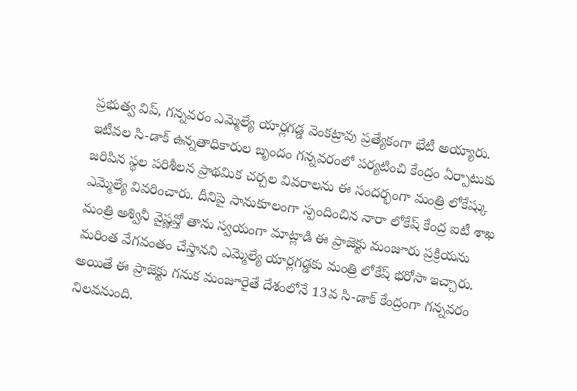ప్రభుత్వ విప్, గన్నవరం ఎమ్మెల్యే యార్లగడ్డ వెంకట్రావు ప్రత్యేకంగా భేటీ అయ్యారు.
ఇటీవల సి-డాక్ ఉన్నతాధికారుల బృందం గన్నవరంలో పర్యటించి కేంద్రం ఏర్పాటుకు జరిపిన స్థల పరిశీలన ప్రాథమిక చర్చల వివరాలను ఈ సందర్భంగా మంత్రి లోకేష్కు ఎమ్మెల్యే వివరించారు. దీనిపై సానుకూలంగా స్పందించిన నారా లోకేష్ కేంద్ర ఐటీ శాఖ మంత్రి అశ్వినీ వైష్ణవ్తో తాను స్వయంగా మాట్లాడి ఈ ప్రాజెక్టు మంజూరు ప్రక్రియను మరింత వేగవంతం చేస్తానని ఎమ్మెల్యే యార్లగడ్డకు మంత్రి లోకేష్ భరోసా ఇచ్చారు.
అయితే ఈ ప్రాజెక్టు గనుక మంజూరైతే దేశంలోనే 13వ సి-డాక్ కేంద్రంగా గన్నవరం నిలవనుంది.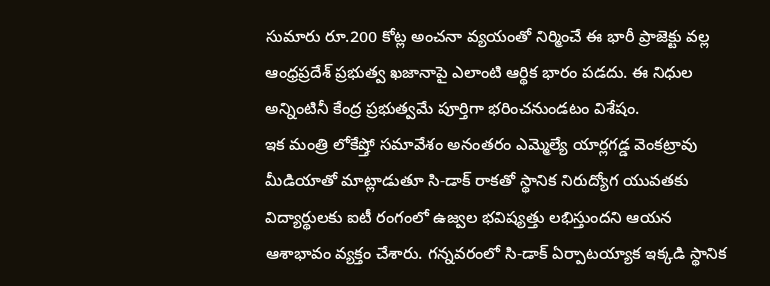సుమారు రూ.200 కోట్ల అంచనా వ్యయంతో నిర్మించే ఈ భారీ ప్రాజెక్టు వల్ల ఆంధ్రప్రదేశ్ ప్రభుత్వ ఖజానాపై ఎలాంటి ఆర్థిక భారం పడదు. ఈ నిధుల అన్నింటినీ కేంద్ర ప్రభుత్వమే పూర్తిగా భరించనుండటం విశేషం.
ఇక మంత్రి లోకేష్తో సమావేశం అనంతరం ఎమ్మెల్యే యార్లగడ్డ వెంకట్రావు మీడియాతో మాట్లాడుతూ సి-డాక్ రాకతో స్థానిక నిరుద్యోగ యువతకు విద్యార్థులకు ఐటీ రంగంలో ఉజ్వల భవిష్యత్తు లభిస్తుందని ఆయన ఆశాభావం వ్యక్తం చేశారు. గన్నవరంలో సి-డాక్ ఏర్పాటయ్యాక ఇక్కడి స్థానిక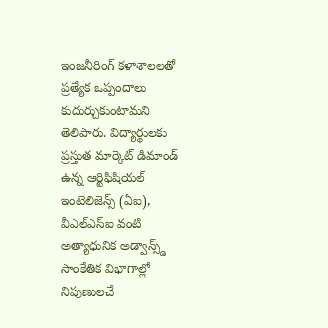ఇంజనీరింగ్ కళాశాలలతో ప్రత్యేక ఒప్పందాలు కుదుర్చుకుంటామని తెలిపారు. విద్యార్థులకు ప్రస్తుత మార్కెట్ డిమాండ్ ఉన్న ఆర్టిఫిషియల్ ఇంటెలిజెన్స్ (ఏఐ), వీఎల్ఎస్ఐ వంటి అత్యాధునిక అడ్వాన్స్డ్ సాంకేతిక విభాగాల్లో నిపుణులచే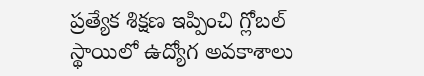ప్రత్యేక శిక్షణ ఇప్పించి గ్లోబల్ స్థాయిలో ఉద్యోగ అవకాశాలు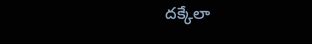దక్కేలా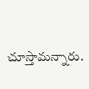చూస్తామన్నారు.